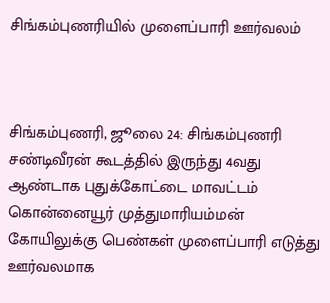சிங்கம்புணரியில் முளைப்பாரி ஊர்வலம்



சிங்கம்புணரி, ஜூலை 24: சிங்கம்புணரி சண்டிவீரன் கூடத்தில் இருந்து 4வது ஆண்டாக புதுக்கோட்டை மாவட்டம் கொன்னையூர் முத்துமாரியம்மன் கோயிலுக்கு பெண்கள் முளைப்பாரி எடுத்து ஊர்வலமாக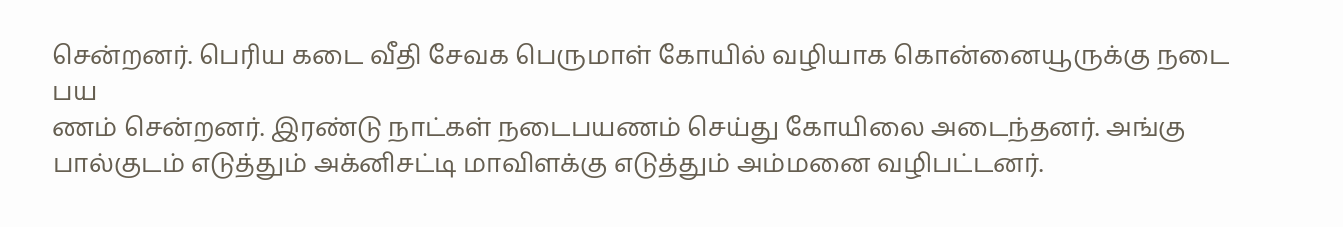சென்றனர். பெரிய கடை வீதி சேவக பெருமாள் கோயில் வழியாக கொன்னையூருக்கு நடை பய
ணம் சென்றனர். இரண்டு நாட்கள் நடைபயணம் செய்து கோயிலை அடைந்தனர். அங்கு பால்குடம் எடுத்தும் அக்னிசட்டி மாவிளக்கு எடுத்தும் அம்மனை வழிபட்டனர்.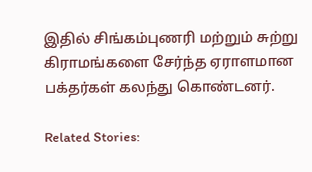இதில் சிங்கம்புணரி மற்றும் சுற்று கிராமங்களை சேர்ந்த ஏராளமான பக்தர்கள் கலந்து கொண்டனர்.

Related Stories: